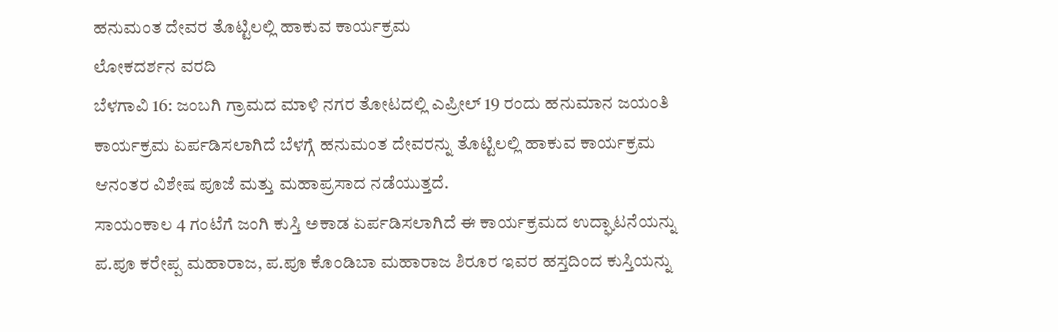ಹನುಮಂತ ದೇವರ ತೊಟ್ಟಿಲಲ್ಲಿ ಹಾಕುವ ಕಾರ್ಯಕ್ರಮ
ಲೋಕದರ್ಶನ ವರದಿ
ಬೆಳಗಾವಿ 16: ಜಂಬಗಿ ಗ್ರಾಮದ ಮಾಳಿ ನಗರ ತೋಟದಲ್ಲಿ ಎಪ್ರೀಲ್ 19 ರಂದು ಹನುಮಾನ ಜಯಂತಿ ಕಾರ್ಯಕ್ರಮ ಏರ್ಪಡಿಸಲಾಗಿದೆ ಬೆಳಗ್ಗೆ ಹನುಮಂತ ದೇವರನ್ನು ತೊಟ್ಟಿಲಲ್ಲಿ ಹಾಕುವ ಕಾರ್ಯಕ್ರಮ ಆನಂತರ ವಿಶೇಷ ಪೂಜೆ ಮತ್ತು ಮಹಾಪ್ರಸಾದ ನಡೆಯುತ್ತದೆ.
ಸಾಯಂಕಾಲ 4 ಗಂಟೆಗೆ ಜಂಗಿ ಕುಸ್ತಿ ಅಕಾಡ ಏರ್ಪಡಿಸಲಾಗಿದೆ ಈ ಕಾರ್ಯಕ್ರಮದ ಉದ್ಘಾಟನೆಯನ್ನು ಪ.ಪೂ ಕರೇಪ್ಪ ಮಹಾರಾಜ, ಪ.ಪೂ ಕೊಂಡಿಬಾ ಮಹಾರಾಜ ಶಿರೂರ ಇವರ ಹಸ್ತದಿಂದ ಕುಸ್ತಿಯನ್ನು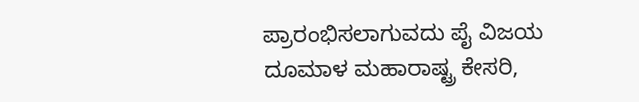ಪ್ರಾರಂಭಿಸಲಾಗುವದು ಪೈ ವಿಜಯ ದೂಮಾಳ ಮಹಾರಾಷ್ಟ್ರ ಕೇಸರಿ,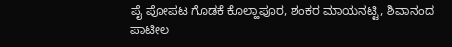ಪೈ ಪೋಪಟ ಗೊಡಕೆ ಕೊಲ್ಹಾಪೂರ, ಶಂಕರ ಮಾಯನಟ್ಟಿ, ಶಿವಾನಂದ ಪಾಟೀಲ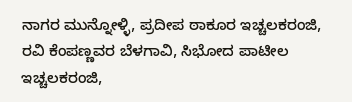ನಾಗರ ಮುನ್ನೋಳ್ಳಿ, ಪ್ರದೀಪ ಠಾಕೂರ ಇಚ್ಚಲಕರಂಜಿ, ರವಿ ಕೆಂಪಣ್ಣವರ ಬೆಳಗಾವಿ, ಸಿಭೋದ ಪಾಟೀಲ ಇಚ್ಚಲಕರಂಜಿ,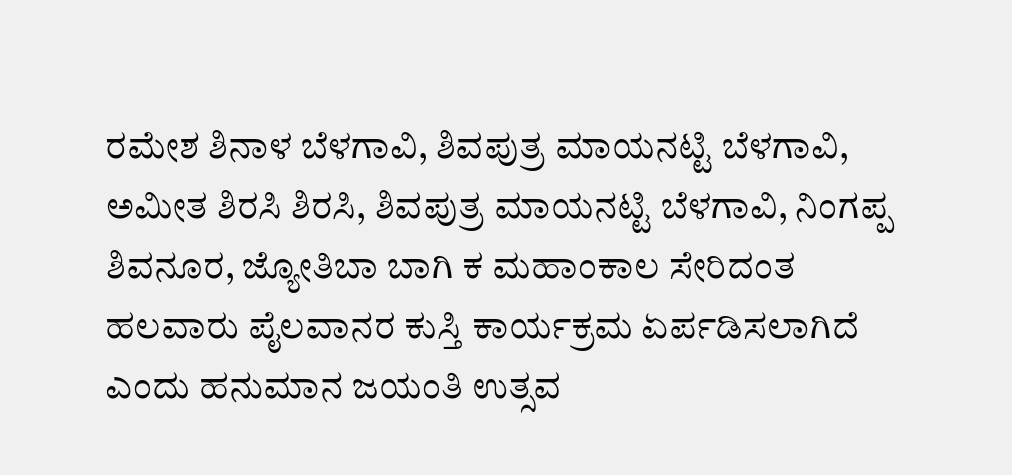ರಮೇಶ ಶಿನಾಳ ಬೆಳಗಾವಿ, ಶಿವಪುತ್ರ ಮಾಯನಟ್ಟಿ ಬೆಳಗಾವಿ, ಅಮೀತ ಶಿರಸಿ ಶಿರಸಿ, ಶಿವಪುತ್ರ ಮಾಯನಟ್ಟಿ ಬೆಳಗಾವಿ, ನಿಂಗಪ್ಪ ಶಿವನೂರ, ಜ್ಯೋತಿಬಾ ಬಾಗಿ ಕ ಮಹಾಂಕಾಲ ಸೇರಿದಂತ ಹಲವಾರು ಪೈಲವಾನರ ಕುಸ್ತಿ ಕಾರ್ಯಕ್ರಮ ಏರ್ಪಡಿಸಲಾಗಿದೆ ಎಂದು ಹನುಮಾನ ಜಯಂತಿ ಉತ್ಸವ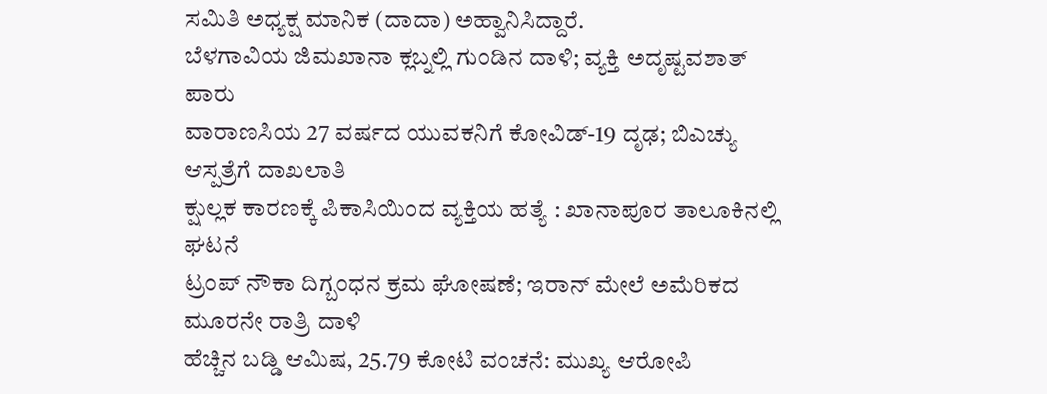ಸಮಿತಿ ಅಧ್ಯಕ್ಷ ಮಾನಿಕ (ದಾದಾ) ಅಹ್ವಾನಿಸಿದ್ದಾರೆ.
ಬೆಳಗಾವಿಯ ಜಿಮಖಾನಾ ಕ್ಲಬ್ನಲ್ಲಿ ಗುಂಡಿನ ದಾಳಿ; ವ್ಯಕ್ತಿ ಅದೃಷ್ಟವಶಾತ್ ಪಾರು
ವಾರಾಣಸಿಯ 27 ವರ್ಷದ ಯುವಕನಿಗೆ ಕೋವಿಡ್-19 ದೃಢ; ಬಿಎಚ್ಯು ಆಸ್ಪತ್ರೆಗೆ ದಾಖಲಾತಿ
ಕ್ಷುಲ್ಲಕ ಕಾರಣಕ್ಕೆ ಪಿಕಾಸಿಯಿಂದ ವ್ಯಕ್ತಿಯ ಹತ್ಯೆ : ಖಾನಾಪೂರ ತಾಲೂಕಿನಲ್ಲಿ ಘಟನೆ
ಟ್ರಂಪ್ ನೌಕಾ ದಿಗ್ಬಂಧನ ಕ್ರಮ ಘೋಷಣೆ; ಇರಾನ್ ಮೇಲೆ ಅಮೆರಿಕದ ಮೂರನೇ ರಾತ್ರಿ ದಾಳಿ
ಹೆಚ್ಚಿನ ಬಡ್ಡಿ ಆಮಿಷ, 25.79 ಕೋಟಿ ವಂಚನೆ: ಮುಖ್ಯ ಆರೋಪಿ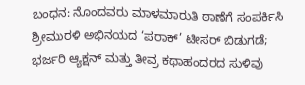ಬಂಧನ: ನೊಂದವರು ಮಾಳಮಾರುತಿ ಠಾಣೆಗೆ ಸಂಪರ್ಕಿಸಿ
ಶ್ರೀಮುರಳಿ ಅಭಿನಯದ ‘ಪರಾಕ್’ ಟೀಸರ್ ಬಿಡುಗಡೆ; ಭರ್ಜರಿ ಆ್ಯಕ್ಷನ್ ಮತ್ತು ತೀವ್ರ ಕಥಾಹಂದರದ ಸುಳಿವು